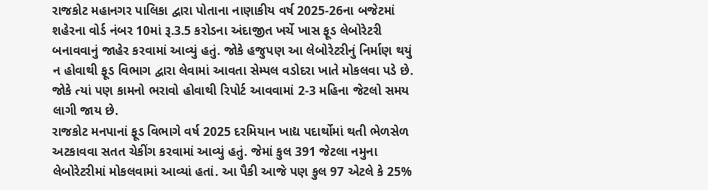રાજકોટ મહાનગર પાલિકા દ્વારા પોતાના નાણાકીય વર્ષ 2025-26ના બજેટમાં શહેરના વોર્ડ નંબર 10માં રૂ.3.5 કરોડના અંદાજીત ખર્ચે ખાસ ફૂડ લેબોરેટરી બનાવવાનું જાહેર કરવામાં આવ્યું હતું. જોકે હજુપણ આ લેબોરેટરીનું નિર્માણ થયું ન હોવાથી ફૂડ વિભાગ દ્વારા લેવામાં આવતા સેમ્પલ વડોદરા ખાતે મોકલવા પડે છે. જોકે ત્યાં પણ કામનો ભરાવો હોવાથી રિપોર્ટ આવવામાં 2-3 મહિના જેટલો સમય લાગી જાય છે.
રાજકોટ મનપાનાં ફૂડ વિભાગે વર્ષ 2025 દરમિયાન ખાદ્ય પદાર્થોમાં થતી ભેળસેળ અટકાવવા સતત ચેકીંગ કરવામાં આવ્યું હતું. જેમાં કુલ 391 જેટલા નમુના લેબોરેટરીમાં મોકલવામાં આવ્યાં હતાં. આ પૈકી આજે પણ કુલ 97 એટલે કે 25%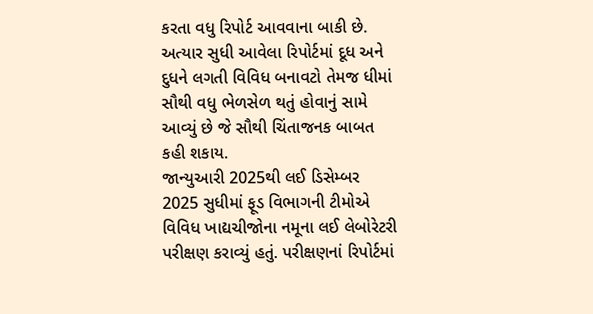કરતા વધુ રિપોર્ટ આવવાના બાકી છે. અત્યાર સુધી આવેલા રિપોર્ટમાં દૂધ અને દુધને લગતી વિવિધ બનાવટો તેમજ ધીમાં સૌથી વધુ ભેળસેળ થતું હોવાનું સામે આવ્યું છે જે સૌથી ચિંતાજનક બાબત કહી શકાય.
જાન્યુઆરી 2025થી લઈ ડિસેમ્બર 2025 સુધીમાં ફૂડ વિભાગની ટીમોએ વિવિધ ખાદ્યચીજોના નમૂના લઈ લેબોરેટરી પરીક્ષણ કરાવ્યું હતું. પરીક્ષણનાં રિપોર્ટમાં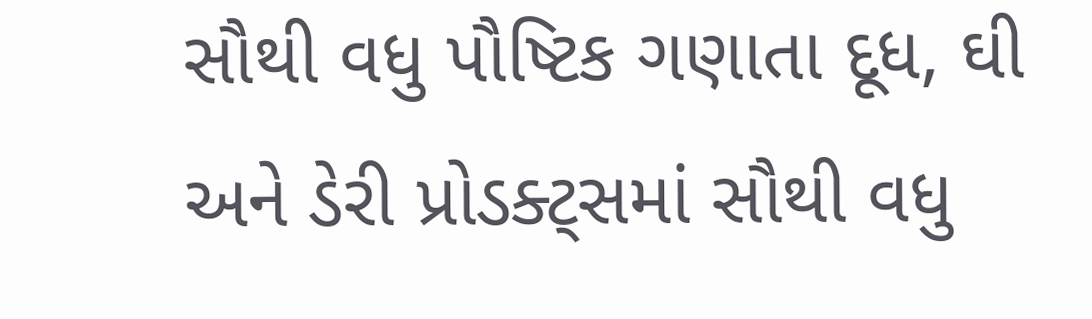સૌથી વધુ પૌષ્ટિક ગણાતા દૂધ, ઘી અને ડેરી પ્રોડક્ટ્સમાં સૌથી વધુ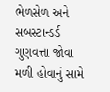ભેળસેળ અને સબસ્ટાન્ડર્ડ ગુણવત્તા જોવા મળી હોવાનું સામે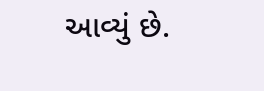આવ્યું છે.